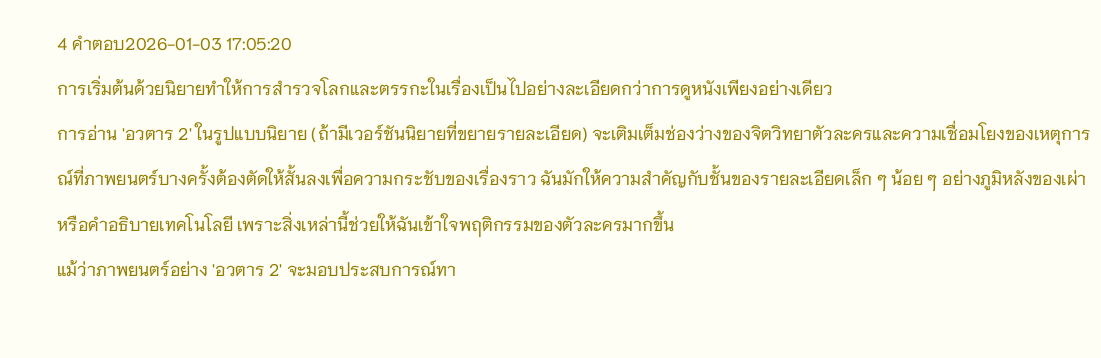4 คำตอบ2026-01-03 17:05:20
การเริ่มต้นด้วยนิยายทำให้การสำรวจโลกและตรรกะในเรื่องเป็นไปอย่างละเอียดกว่าการดูหนังเพียงอย่างเดียว
การอ่าน 'อวตาร 2' ในรูปแบบนิยาย (ถ้ามีเวอร์ชันนิยายที่ขยายรายละเอียด) จะเติมเต็มช่องว่างของจิตวิทยาตัวละครและความเชื่อมโยงของเหตุการณ์ที่ภาพยนตร์บางครั้งต้องตัดให้สั้นลงเพื่อความกระชับของเรื่องราว ฉันมักให้ความสำคัญกับชั้นของรายละเอียดเล็ก ๆ น้อย ๆ อย่างภูมิหลังของเผ่าหรือคำอธิบายเทคโนโลยี เพราะสิ่งเหล่านี้ช่วยให้ฉันเข้าใจพฤติกรรมของตัวละครมากขึ้น
แม้ว่าภาพยนตร์อย่าง 'อวตาร 2' จะมอบประสบการณ์ทา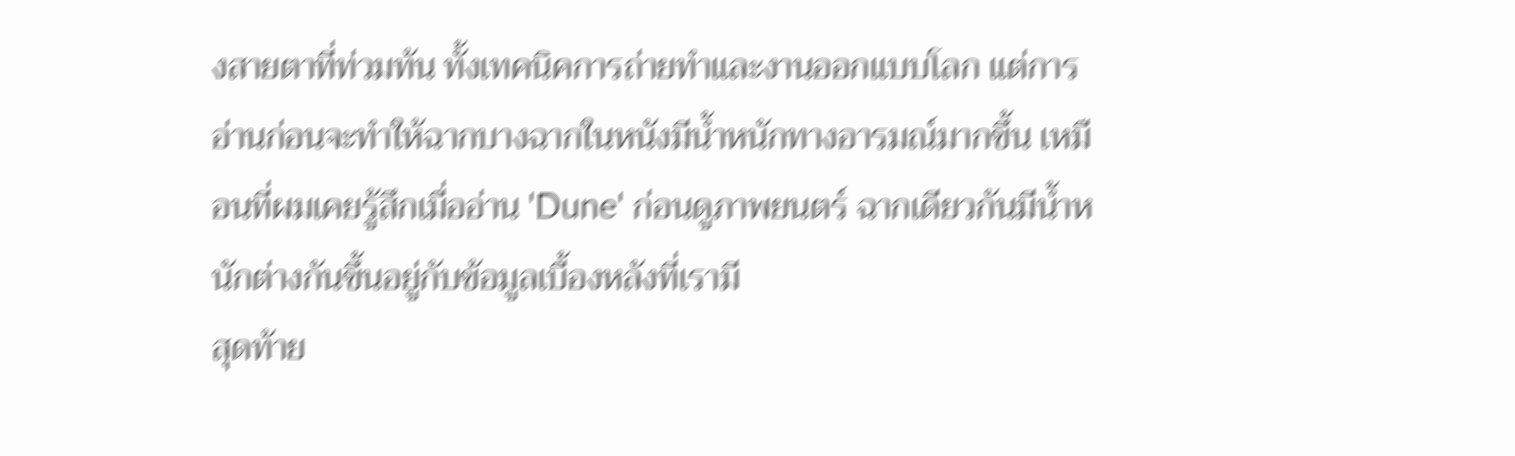งสายตาที่ท่วมท้น ทั้งเทคนิคการถ่ายทำและงานออกแบบโลก แต่การอ่านก่อนจะทำให้ฉากบางฉากในหนังมีน้ำหนักทางอารมณ์มากขึ้น เหมือนที่ผมเคยรู้สึกเมื่ออ่าน 'Dune' ก่อนดูภาพยนตร์ ฉากเดียวกันมีน้ำหนักต่างกันขึ้นอยู่กับข้อมูลเบื้องหลังที่เรามี
สุดท้าย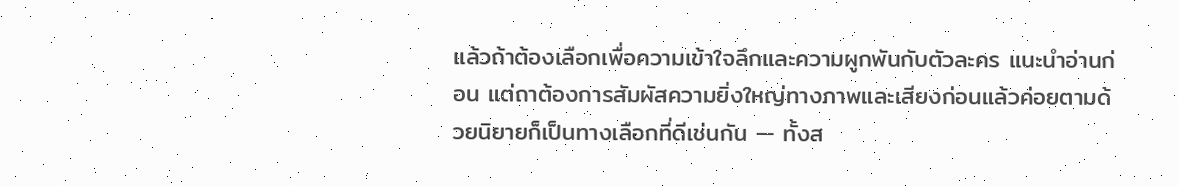แล้วถ้าต้องเลือกเพื่อความเข้าใจลึกและความผูกพันกับตัวละคร แนะนำอ่านก่อน แต่ถาต้องการสัมผัสความยิ่งใหญ่ทางภาพและเสียงก่อนแล้วค่อยตามด้วยนิยายก็เป็นทางเลือกที่ดีเช่นกัน — ทั้งส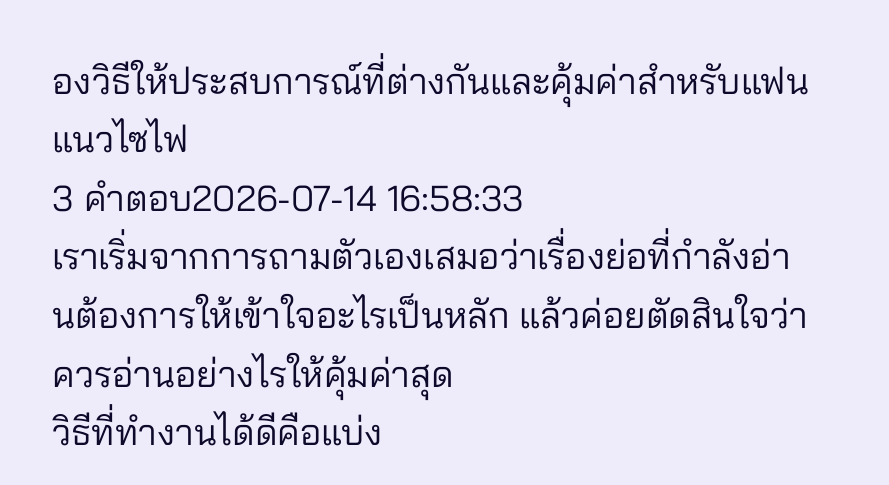องวิธีให้ประสบการณ์ที่ต่างกันและคุ้มค่าสำหรับแฟนแนวไซไฟ
3 คำตอบ2026-07-14 16:58:33
เราเริ่มจากการถามตัวเองเสมอว่าเรื่องย่อที่กำลังอ่านต้องการให้เข้าใจอะไรเป็นหลัก แล้วค่อยตัดสินใจว่าควรอ่านอย่างไรให้คุ้มค่าสุด
วิธีที่ทำงานได้ดีคือแบ่ง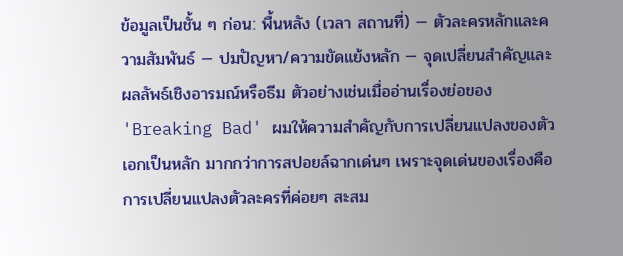ข้อมูลเป็นชั้น ๆ ก่อน: พื้นหลัง (เวลา สถานที่) — ตัวละครหลักและความสัมพันธ์ — ปมปัญหา/ความขัดแย้งหลัก — จุดเปลี่ยนสำคัญและผลลัพธ์เชิงอารมณ์หรือธีม ตัวอย่างเช่นเมื่ออ่านเรื่องย่อของ 'Breaking Bad' ผมให้ความสำคัญกับการเปลี่ยนแปลงของตัวเอกเป็นหลัก มากกว่าการสปอยล์ฉากเด่นๆ เพราะจุดเด่นของเรื่องคือการเปลี่ยนแปลงตัวละครที่ค่อยๆ สะสม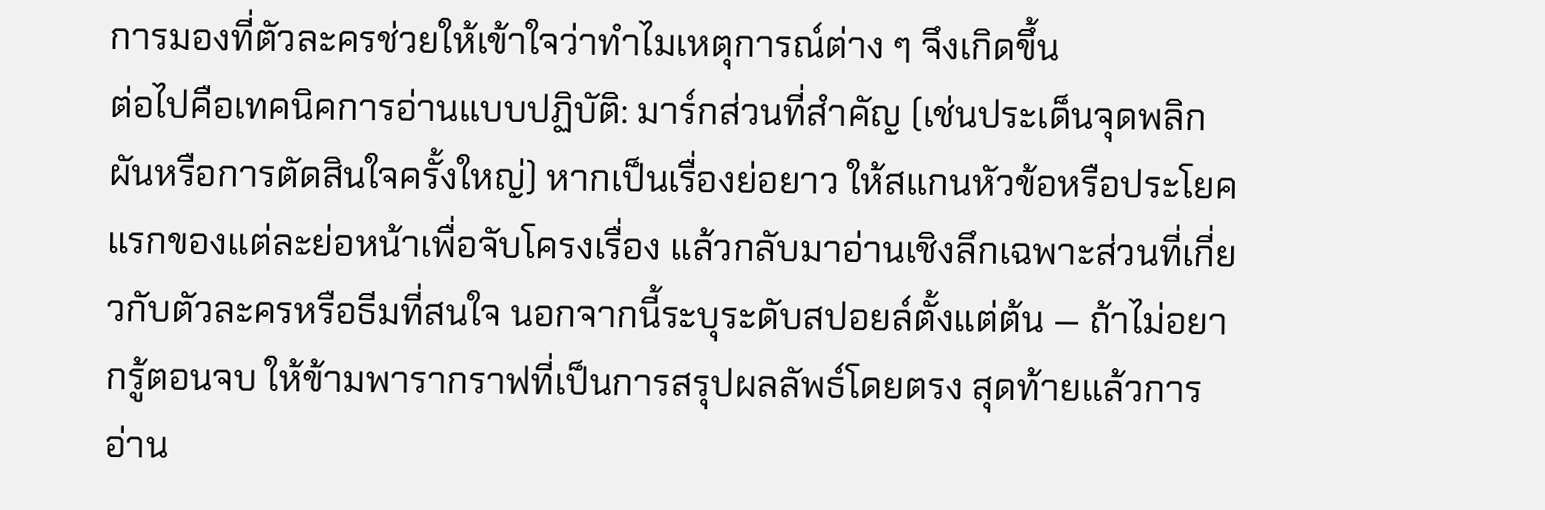การมองที่ตัวละครช่วยให้เข้าใจว่าทำไมเหตุการณ์ต่าง ๆ จึงเกิดขึ้น
ต่อไปคือเทคนิคการอ่านแบบปฏิบัติ: มาร์กส่วนที่สำคัญ (เช่นประเด็นจุดพลิกผันหรือการตัดสินใจครั้งใหญ่) หากเป็นเรื่องย่อยาว ให้สแกนหัวข้อหรือประโยคแรกของแต่ละย่อหน้าเพื่อจับโครงเรื่อง แล้วกลับมาอ่านเชิงลึกเฉพาะส่วนที่เกี่ยวกับตัวละครหรือธีมที่สนใจ นอกจากนี้ระบุระดับสปอยล์ตั้งแต่ต้น — ถ้าไม่อยากรู้ตอนจบ ให้ข้ามพารากราฟที่เป็นการสรุปผลลัพธ์โดยตรง สุดท้ายแล้วการอ่าน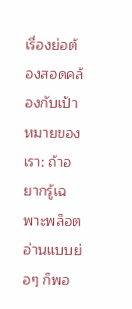เรื่องย่อต้องสอดคล้องกับเป้าหมายของเรา: ถ้าอยากรู้เฉพาะพล็อต อ่านแบบย่อๆ ก็พอ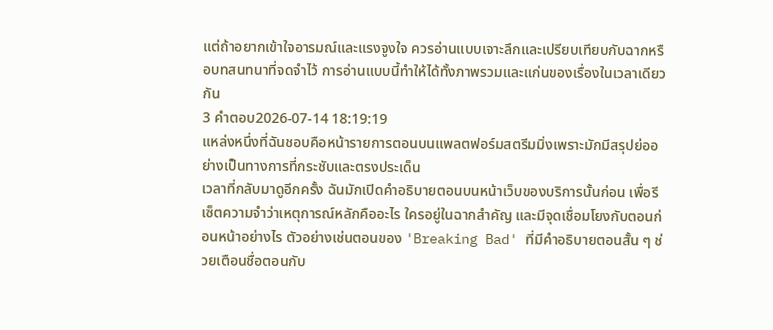แต่ถ้าอยากเข้าใจอารมณ์และแรงจูงใจ ควรอ่านแบบเจาะลึกและเปรียบเทียบกับฉากหรือบทสนทนาที่จดจำไว้ การอ่านแบบนี้ทำให้ได้ทั้งภาพรวมและแก่นของเรื่องในเวลาเดียวกัน
3 คำตอบ2026-07-14 18:19:19
แหล่งหนึ่งที่ฉันชอบคือหน้ารายการตอนบนแพลตฟอร์มสตรีมมิ่งเพราะมักมีสรุปย่ออย่างเป็นทางการที่กระชับและตรงประเด็น
เวลาที่กลับมาดูอีกครั้ง ฉันมักเปิดคำอธิบายตอนบนหน้าเว็บของบริการนั้นก่อน เพื่อรีเซ็ตความจำว่าเหตุการณ์หลักคืออะไร ใครอยู่ในฉากสำคัญ และมีจุดเชื่อมโยงกับตอนก่อนหน้าอย่างไร ตัวอย่างเช่นตอนของ 'Breaking Bad' ที่มีคำอธิบายตอนสั้น ๆ ช่วยเตือนชื่อตอนกับ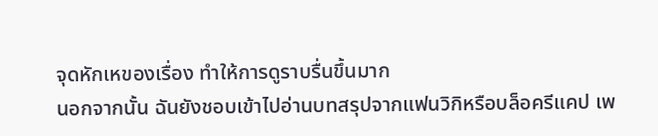จุดหักเหของเรื่อง ทำให้การดูราบรื่นขึ้นมาก
นอกจากนั้น ฉันยังชอบเข้าไปอ่านบทสรุปจากแฟนวิกิหรือบล็อครีแคป เพ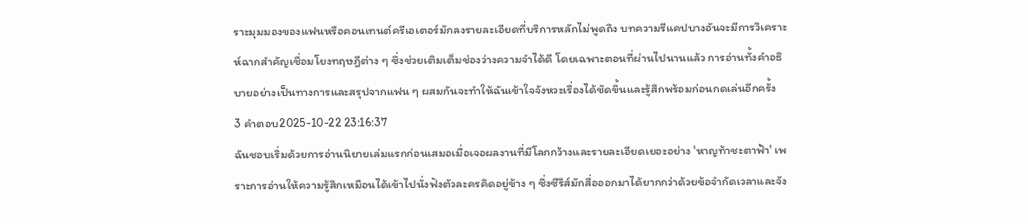ราะมุมมองของแฟนหรือคอนเทนต์ครีเอเตอร์มักลงรายละเอียดที่บริการหลักไม่พูดถึง บทความรีแคปบางอันจะมีการวิเคราะห์ฉากสำคัญเชื่อมโยงทฤษฎีต่าง ๆ ซึ่งช่วยเติมเต็มช่องว่างความจำได้ดี โดยเฉพาะตอนที่ผ่านไปนานแล้ว การอ่านทั้งคำอธิบายอย่างเป็นทางการและสรุปจากแฟน ๆ ผสมกันจะทำให้ฉันเข้าใจจังหวะเรื่องได้ชัดขึ้นและรู้สึกพร้อมก่อนกดเล่นอีกครั้ง
3 คำตอบ2025-10-22 23:16:37
ฉันชอบเริ่มด้วยการอ่านนิยายเล่มแรกก่อนเสมอเมื่อเจอผลงานที่มีโลกกว้างและรายละเอียดเยอะอย่าง 'หาญท้าชะตาฟ้า' เพราะการอ่านให้ความรู้สึกเหมือนได้เข้าไปนั่งฟังตัวละครคิดอยู่ข้าง ๆ ซึ่งซีรีส์มักสื่อออกมาได้ยากกว่าด้วยข้อจำกัดเวลาและจัง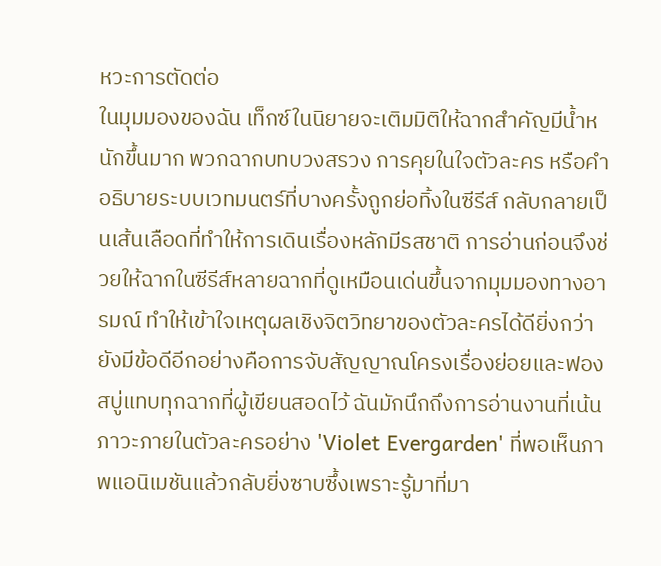หวะการตัดต่อ
ในมุมมองของฉัน เท็กซ์ในนิยายจะเติมมิติให้ฉากสำคัญมีน้ำหนักขึ้นมาก พวกฉากบทบวงสรวง การคุยในใจตัวละคร หรือคำอธิบายระบบเวทมนตร์ที่บางครั้งถูกย่อทิ้งในซีรีส์ กลับกลายเป็นเส้นเลือดที่ทำให้การเดินเรื่องหลักมีรสชาติ การอ่านก่อนจึงช่วยให้ฉากในซีรีส์หลายฉากที่ดูเหมือนเด่นขึ้นจากมุมมองทางอารมณ์ ทำให้เข้าใจเหตุผลเชิงจิตวิทยาของตัวละครได้ดียิ่งกว่า
ยังมีข้อดีอีกอย่างคือการจับสัญญาณโครงเรื่องย่อยและฟองสบู่แทบทุกฉากที่ผู้เขียนสอดไว้ ฉันมักนึกถึงการอ่านงานที่เน้นภาวะภายในตัวละครอย่าง 'Violet Evergarden' ที่พอเห็นภาพแอนิเมชันแล้วกลับยิ่งซาบซึ้งเพราะรู้มาที่มา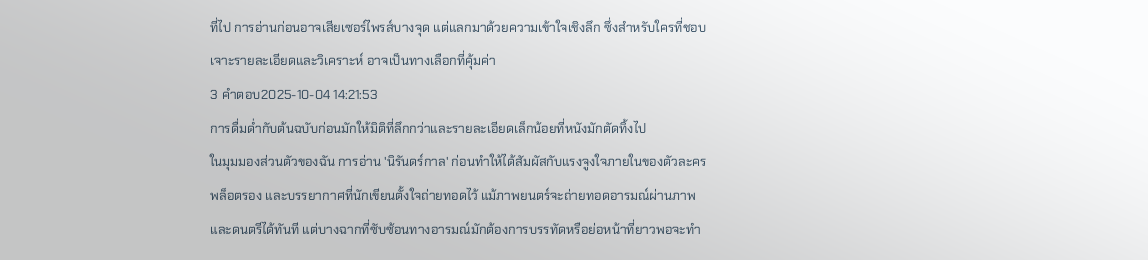ที่ไป การอ่านก่อนอาจเสียเซอร์ไพรส์บางจุด แต่แลกมาด้วยความเข้าใจเชิงลึก ซึ่งสำหรับใครที่ชอบเจาะรายละเอียดและวิเคราะห์ อาจเป็นทางเลือกที่คุ้มค่า
3 คำตอบ2025-10-04 14:21:53
การดื่มด่ำกับต้นฉบับก่อนมักให้มิติที่ลึกกว่าและรายละเอียดเล็กน้อยที่หนังมักตัดทิ้งไป
ในมุมมองส่วนตัวของฉัน การอ่าน 'นิรันดร์กาล' ก่อนทำให้ได้สัมผัสกับแรงจูงใจภายในของตัวละคร พล็อตรอง และบรรยากาศที่นักเขียนตั้งใจถ่ายทอดไว้ แม้ภาพยนตร์จะถ่ายทอดอารมณ์ผ่านภาพและดนตรีได้ทันที แต่บางฉากที่ซับซ้อนทางอารมณ์มักต้องการบรรทัดหรือย่อหน้าที่ยาวพอจะทำ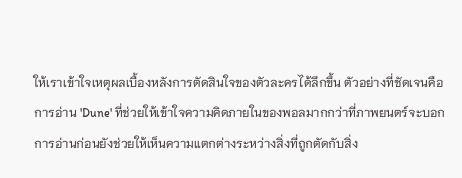ให้เราเข้าใจเหตุผลเบื้องหลังการตัดสินใจของตัวละครได้ลึกขึ้น ตัวอย่างที่ชัดเจนคือการอ่าน 'Dune' ที่ช่วยให้เข้าใจความคิดภายในของพอลมากกว่าที่ภาพยนตร์จะบอก
การอ่านก่อนยังช่วยให้เห็นความแตกต่างระหว่างสิ่งที่ถูกตัดกับสิ่ง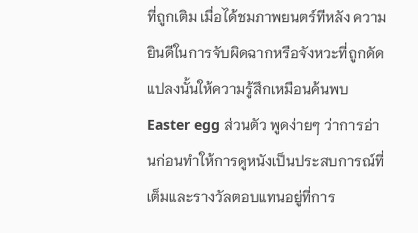ที่ถูกเติม เมื่อได้ชมภาพยนตร์ทีหลัง ความยินดีในการจับผิดฉากหรือจังหวะที่ถูกดัดแปลงนั้นให้ความรู้สึกเหมือนค้นพบ Easter egg ส่วนตัว พูดง่ายๆ ว่าการอ่านก่อนทำให้การดูหนังเป็นประสบการณ์ที่เต็มและรางวัลตอบแทนอยู่ที่การ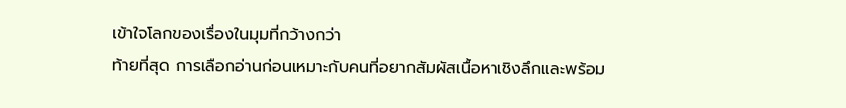เข้าใจโลกของเรื่องในมุมที่กว้างกว่า
ท้ายที่สุด การเลือกอ่านก่อนเหมาะกับคนที่อยากสัมผัสเนื้อหาเชิงลึกและพร้อม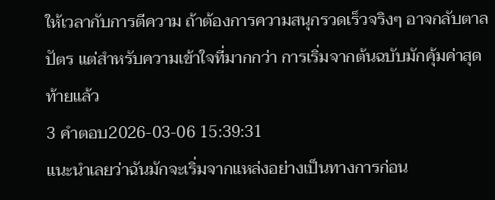ให้เวลากับการตีความ ถ้าต้องการความสนุกรวดเร็วจริงๆ อาจกลับตาลปัตร แต่สำหรับความเข้าใจที่มากกว่า การเริ่มจากต้นฉบับมักคุ้มค่าสุดท้ายแล้ว
3 คำตอบ2026-03-06 15:39:31
แนะนำเลยว่าฉันมักจะเริ่มจากแหล่งอย่างเป็นทางการก่อน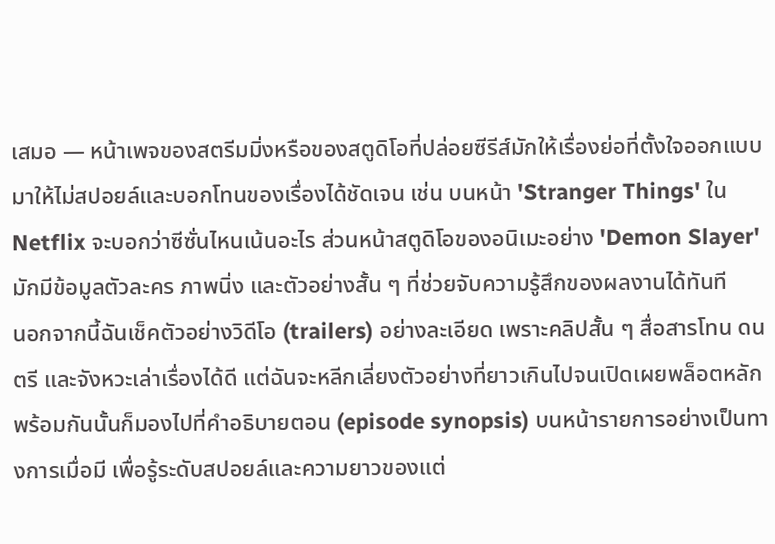เสมอ — หน้าเพจของสตรีมมิ่งหรือของสตูดิโอที่ปล่อยซีรีส์มักให้เรื่องย่อที่ตั้งใจออกแบบมาให้ไม่สปอยล์และบอกโทนของเรื่องได้ชัดเจน เช่น บนหน้า 'Stranger Things' ใน Netflix จะบอกว่าซีซั่นไหนเน้นอะไร ส่วนหน้าสตูดิโอของอนิเมะอย่าง 'Demon Slayer' มักมีข้อมูลตัวละคร ภาพนิ่ง และตัวอย่างสั้น ๆ ที่ช่วยจับความรู้สึกของผลงานได้ทันที
นอกจากนี้ฉันเช็คตัวอย่างวิดีโอ (trailers) อย่างละเอียด เพราะคลิปสั้น ๆ สื่อสารโทน ดนตรี และจังหวะเล่าเรื่องได้ดี แต่ฉันจะหลีกเลี่ยงตัวอย่างที่ยาวเกินไปจนเปิดเผยพล็อตหลัก พร้อมกันนั้นก็มองไปที่คำอธิบายตอน (episode synopsis) บนหน้ารายการอย่างเป็นทางการเมื่อมี เพื่อรู้ระดับสปอยล์และความยาวของแต่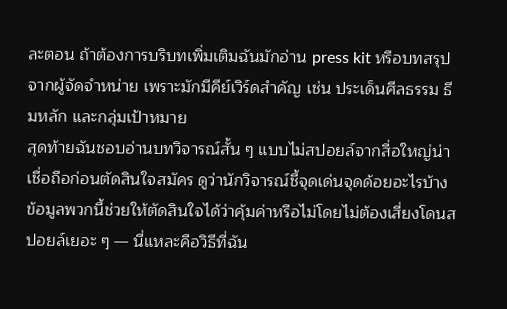ละตอน ถ้าต้องการบริบทเพิ่มเติมฉันมักอ่าน press kit หรือบทสรุปจากผู้จัดจำหน่าย เพราะมักมีคีย์เวิร์ดสำคัญ เช่น ประเด็นศีลธรรม ธีมหลัก และกลุ่มเป้าหมาย
สุดท้ายฉันชอบอ่านบทวิจารณ์สั้น ๆ แบบไม่สปอยล์จากสื่อใหญ่น่าเชื่อถือก่อนตัดสินใจสมัคร ดูว่านักวิจารณ์ชี้จุดเด่นจุดด้อยอะไรบ้าง ข้อมูลพวกนี้ช่วยให้ตัดสินใจได้ว่าคุ้มค่าหรือไม่โดยไม่ต้องเสี่ยงโดนสปอยล์เยอะ ๆ — นี่แหละคือวิธีที่ฉัน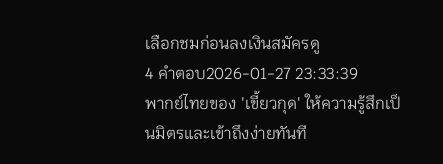เลือกชมก่อนลงเงินสมัครดู
4 คำตอบ2026-01-27 23:33:39
พากย์ไทยของ 'เขี้ยวกุด' ให้ความรู้สึกเป็นมิตรและเข้าถึงง่ายทันที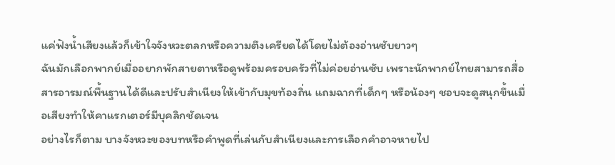แค่ฟังน้ำเสียงแล้วก็เข้าใจจังหวะตลกหรือความตึงเครียดได้โดยไม่ต้องอ่านซับยาวๆ
ฉันมักเลือกพากย์เมื่ออยากพักสายตาหรือดูพร้อมครอบครัวที่ไม่ค่อยอ่านซับ เพราะนักพากย์ไทยสามารถสื่อสารอารมณ์พื้นฐานได้ดีและปรับสำเนียงให้เข้ากับมุขท้องถิ่น แถมฉากที่เด็กๆ หรือน้องๆ ชอบจะดูสนุกขึ้นเมื่อเสียงทำให้คาแรกเตอร์มีบุคลิกชัดเจน
อย่างไรก็ตาม บางจังหวะของบทหรือคำพูดที่เล่นกับสำเนียงและการเลือกคำอาจหายไป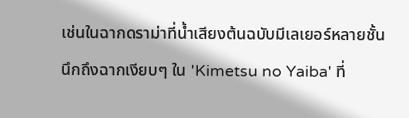เช่นในฉากดราม่าที่น้ำเสียงต้นฉบับมีเลเยอร์หลายชั้น นึกถึงฉากเงียบๆ ใน 'Kimetsu no Yaiba' ที่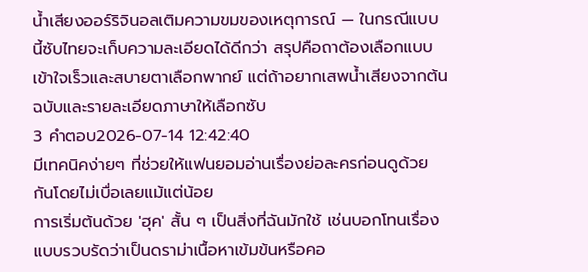น้ำเสียงออร์ริจินอลเติมความขมของเหตุการณ์ — ในกรณีแบบนี้ซับไทยจะเก็บความละเอียดได้ดีกว่า สรุปคือถาต้องเลือกแบบเข้าใจเร็วและสบายตาเลือกพากย์ แต่ถ้าอยากเสพน้ำเสียงจากต้นฉบับและรายละเอียดภาษาให้เลือกซับ
3 คำตอบ2026-07-14 12:42:40
มีเทคนิคง่ายๆ ที่ช่วยให้แฟนยอมอ่านเรื่องย่อละครก่อนดูด้วยกันโดยไม่เบื่อเลยแม้แต่น้อย
การเริ่มต้นด้วย 'ฮุค' สั้น ๆ เป็นสิ่งที่ฉันมักใช้ เช่นบอกโทนเรื่องแบบรวบรัดว่าเป็นดราม่าเนื้อหาเข้มข้นหรือคอ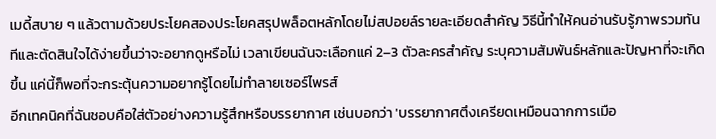เมดี้สบาย ๆ แล้วตามด้วยประโยคสองประโยคสรุปพล็อตหลักโดยไม่สปอยล์รายละเอียดสำคัญ วิธีนี้ทำให้คนอ่านรับรู้ภาพรวมทันทีและตัดสินใจได้ง่ายขึ้นว่าจะอยากดูหรือไม่ เวลาเขียนฉันจะเลือกแค่ 2–3 ตัวละครสำคัญ ระบุความสัมพันธ์หลักและปัญหาที่จะเกิดขึ้น แค่นี้ก็พอที่จะกระตุ้นความอยากรู้โดยไม่ทำลายเซอร์ไพรส์
อีกเทคนิคที่ฉันชอบคือใส่ตัวอย่างความรู้สึกหรือบรรยากาศ เช่นบอกว่า 'บรรยากาศตึงเครียดเหมือนฉากการเมือ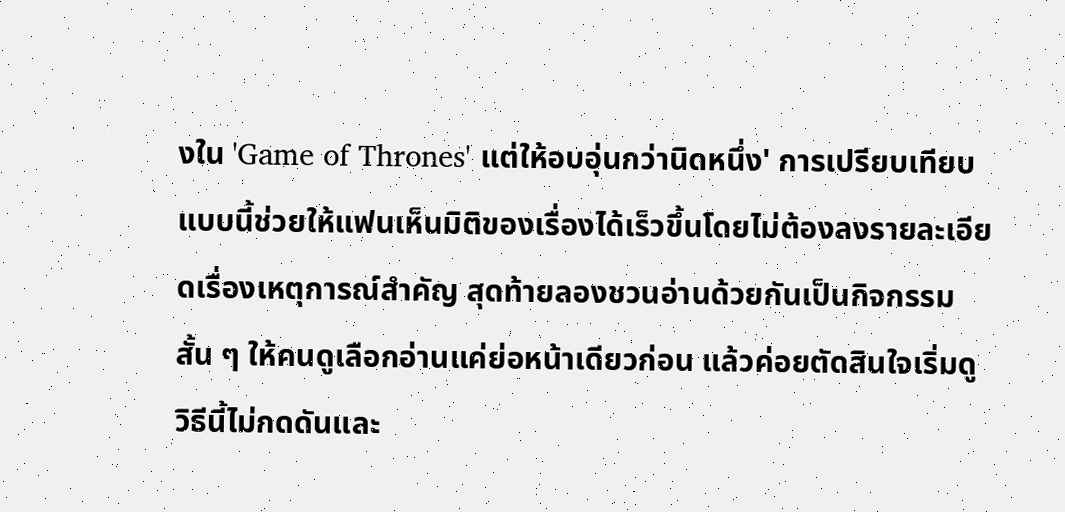งใน 'Game of Thrones' แต่ให้อบอุ่นกว่านิดหนึ่ง' การเปรียบเทียบแบบนี้ช่วยให้แฟนเห็นมิติของเรื่องได้เร็วขึ้นโดยไม่ต้องลงรายละเอียดเรื่องเหตุการณ์สำคัญ สุดท้ายลองชวนอ่านด้วยกันเป็นกิจกรรมสั้น ๆ ให้คนดูเลือกอ่านแค่ย่อหน้าเดียวก่อน แล้วค่อยตัดสินใจเริ่มดู วิธีนี้ไม่กดดันและ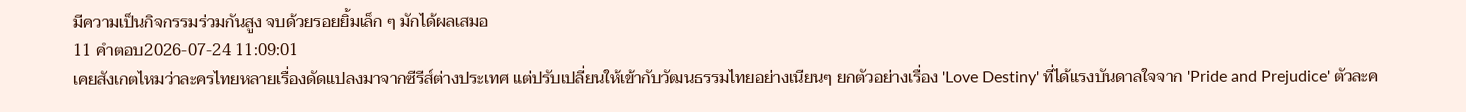มีความเป็นกิจกรรมร่วมกันสูง จบด้วยรอยยิ้มเล็ก ๆ มักได้ผลเสมอ
11 คำตอบ2026-07-24 11:09:01
เคยสังเกตไหมว่าละครไทยหลายเรื่องดัดแปลงมาจากซีรีส์ต่างประเทศ แต่ปรับเปลี่ยนให้เข้ากับวัฒนธรรมไทยอย่างเนียนๆ ยกตัวอย่างเรื่อง 'Love Destiny' ที่ได้แรงบันดาลใจจาก 'Pride and Prejudice' ตัวละค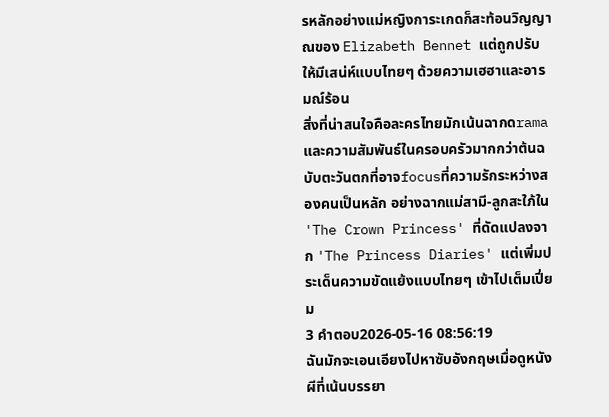รหลักอย่างแม่หญิงการะเกดก็สะท้อนวิญญาณของ Elizabeth Bennet แต่ถูกปรับให้มีเสน่ห์แบบไทยๆ ด้วยความเฮฮาและอารมณ์ร้อน
สิ่งที่น่าสนใจคือละครไทยมักเน้นฉากดramaและความสัมพันธ์ในครอบครัวมากกว่าต้นฉบับตะวันตกที่อาจfocusที่ความรักระหว่างสองคนเป็นหลัก อย่างฉากแม่สามี-ลูกสะใภ้ใน 'The Crown Princess' ที่ดัดแปลงจาก 'The Princess Diaries' แต่เพิ่มประเด็นความขัดแย้งแบบไทยๆ เข้าไปเต็มเปี่ยม
3 คำตอบ2026-05-16 08:56:19
ฉันมักจะเอนเอียงไปหาซับอังกฤษเมื่อดูหนังผีที่เน้นบรรยา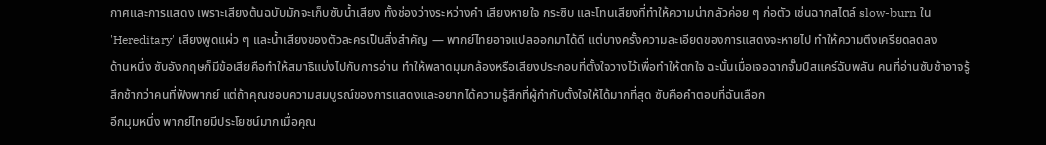กาศและการแสดง เพราะเสียงต้นฉบับมักจะเก็บซับน้ำเสียง ทั้งช่องว่างระหว่างคำ เสียงหายใจ กระซิบ และโทนเสียงที่ทำให้ความน่ากลัวค่อย ๆ ก่อตัว เช่นฉากสไตล์ slow-burn ใน 'Hereditary' เสียงพูดแผ่ว ๆ และน้ำเสียงของตัวละครเป็นสิ่งสำคัญ — พากย์ไทยอาจแปลออกมาได้ดี แต่บางครั้งความละเอียดของการแสดงจะหายไป ทำให้ความตึงเครียดลดลง
ด้านหนึ่ง ซับอังกฤษก็มีข้อเสียคือทำให้สมาธิแบ่งไปกับการอ่าน ทำให้พลาดมุมกล้องหรือเสียงประกอบที่ตั้งใจวางไว้เพื่อทำให้ตกใจ ฉะนั้นเมื่อเจอฉากจั๊มป์สแคร์ฉับพลัน คนที่อ่านซับช้าอาจรู้สึกช้ากว่าคนที่ฟังพากย์ แต่ถ้าคุณชอบความสมบูรณ์ของการแสดงและอยากได้ความรู้สึกที่ผู้กำกับตั้งใจให้ได้มากที่สุด ซับคือคำตอบที่ฉันเลือก
อีกมุมหนึ่ง พากย์ไทยมีประโยชน์มากเมื่อคุณ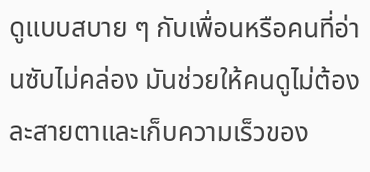ดูแบบสบาย ๆ กับเพื่อนหรือคนที่อ่านซับไม่คล่อง มันช่วยให้คนดูไม่ต้องละสายตาและเก็บความเร็วของ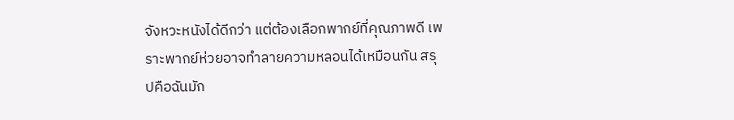จังหวะหนังได้ดีกว่า แต่ต้องเลือกพากย์ที่คุณภาพดี เพราะพากย์ห่วยอาจทำลายความหลอนได้เหมือนกัน สรุปคือฉันมัก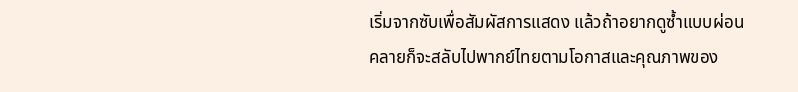เริ่มจากซับเพื่อสัมผัสการแสดง แล้วถ้าอยากดูซ้ำแบบผ่อนคลายก็จะสลับไปพากย์ไทยตามโอกาสและคุณภาพของ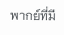พากย์ที่มี